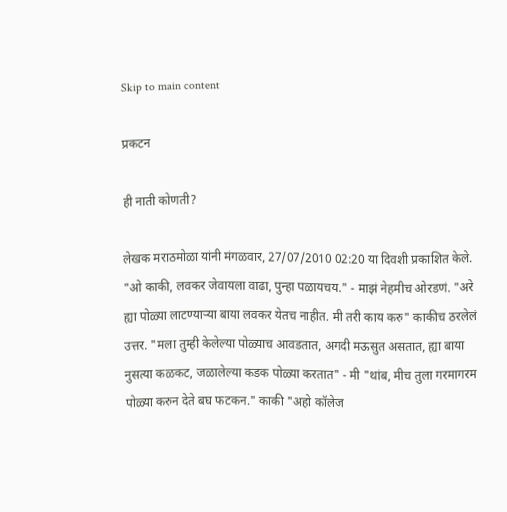Skip to main content

प्रकटन

ही नाती कोणती?

लेखक मराठमोळा यांनी मंगळवार, 27/07/2010 02:20 या दिवशी प्रकाशित केले.
"ओ काकी, लवकर जेवायला वाढा, पुन्हा पळायचय." - माझं नेहमीच ओरडणं. "अरे ह्या पोळ्या लाटण्यार्‍या बाया लवकर येतच नाहीत. मी तरी काय करु" काकीच ठरलेलं उत्तर. "मला तुम्ही केलेल्या पोळ्याच आवडतात, अगदी मऊसुत असतात, ह्या बाया नुसत्या कळकट, जळालेल्या कडक पोळ्या करतात" - मी "थांब, मीच तुला गरमागरम पोळ्या करुन देते बघ फटकन." काकी "अहो कॉलेज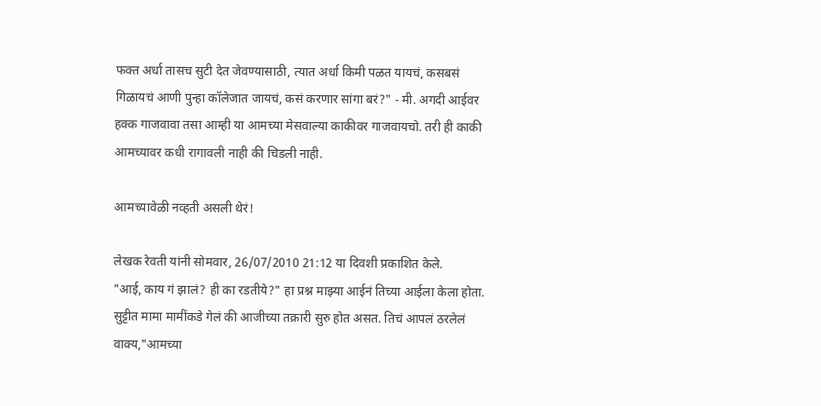फक्त अर्धा तासच सुटी देत जेवण्यासाठी, त्यात अर्धा किमी पळत यायचं, कसबसं गिळायचं आणी पुन्हा कॉलेजात जायचं, कसं करणार सांगा बरं?" - मी. अगदी आईवर हक्क गाजवावा तसा आम्ही या आमच्या मेसवाल्या काकीवर गाजवायचो. तरी ही काकी आमच्यावर कधी रागावली नाही की चिडली नाही.

आमच्यावेळी नव्हती असली थेरं!

लेखक रेवती यांनी सोमवार, 26/07/2010 21:12 या दिवशी प्रकाशित केले.
"आई, काय गं झालं? ही का रडतीये?" हा प्रश्न माझ्या आईनं तिच्या आईला केला होता. सुट्टीत मामा मामींकडे गेलं की आजीच्या तक्रारी सुरु होत असत. तिचं आपलं ठरलेलं वाक्य,"आमच्या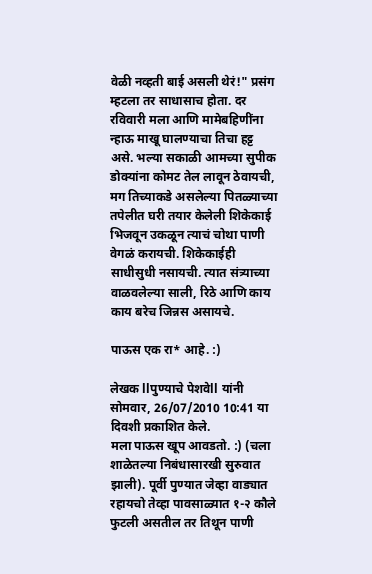वेळी नव्हती बाई असली थेरं!" प्रसंग म्हटला तर साधासाच होता. दर रविवारी मला आणि मामेबहिणींना न्हाऊ माखू घालण्याचा तिचा हट्ट असे. भल्या सकाळी आमच्या सुपीक डोक्यांना कोमट तेल लावून ठेवायची, मग तिच्याकडे असलेल्या पितळ्याच्या तपेलीत घरी तयार केलेली शिकेकाई भिजवून उकळून त्याचं चोथा पाणी वेगळं करायची. शिकेकाईही साधीसुधी नसायची. त्यात संत्र्याच्या वाळवलेल्या साली, रिठे आणि काय काय बरेच जिन्नस असायचे.

पाऊस एक रा* आहे. :)

लेखक llपुण्याचे पेशवेll यांनी सोमवार, 26/07/2010 10:41 या दिवशी प्रकाशित केले.
मला पाऊस खूप आवडतो. :) (चला शाळेतल्या निबंधासारखी सुरुवात झाली). पूर्वी पुण्यात जेव्हा वाड्यात रहायचो तेव्हा पावसाळ्यात १-२ कौले फुटली असतील तर तिथून पाणी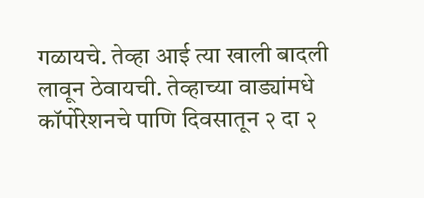गळायचे. तेव्हा आई त्या खाली बादली लावून ठेवायची. तेव्हाच्या वाड्यांमधे कॉर्पोरेशनचे पाणि दिवसातून २ दा २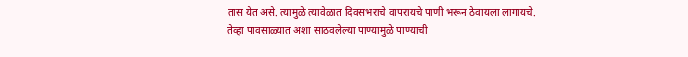तास येत असे. त्यामुळे त्यावेळात दिवसभराचे वापरायचे पाणी भरून ठेवायला लागायचे. तेव्हा पावसाळ्यात अशा साठवलेल्या पाण्यामुळे पाण्याची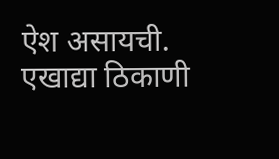ऐश असायची. एखाद्या ठिकाणी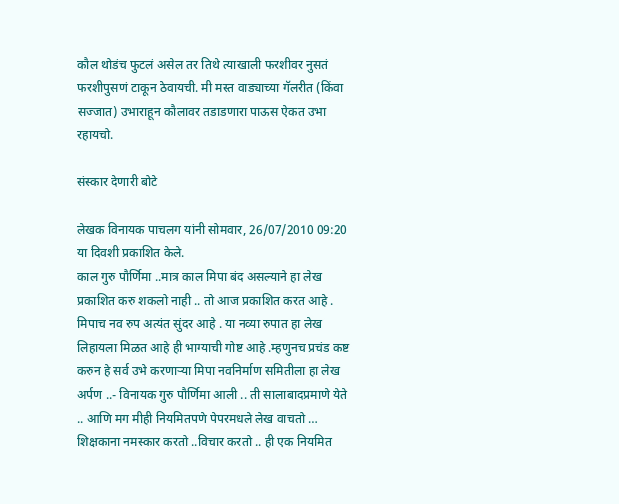कौल थोडंच फुटलं असेल तर तिथे त्याखाली फरशीवर नुसतं फरशीपुसणं टाकून ठेवायची. मी मस्त वाड्याच्या गॅलरीत (किंवा सज्जात) उभाराहून कौलावर तडाडणारा पाऊस ऐकत उभा रहायचो.

संस्कार देणारी बोटे

लेखक विनायक पाचलग यांनी सोमवार, 26/07/2010 09:20 या दिवशी प्रकाशित केले.
काल गुरु पौर्णिमा ..मात्र काल मिपा बंद असल्याने हा लेख प्रकाशित करु शकलो नाही .. तो आज प्रकाशित करत आहे . मिपाच नव रुप अत्यंत सुंदर आहे . या नव्या रुपात हा लेख लिहायला मिळत आहे ही भाग्याची गोष्ट आहे .म्हणुनच प्रचंड कष्ट करुन हे सर्व उभे करणार्‍या मिपा नवनिर्माण समितीला हा लेख अर्पण ..- विनायक गुरु पौर्णिमा आली .. ती सालाबादप्रमाणे येते .. आणि मग मीही नियमितपणे पेपरमधले लेख वाचतो … शिक्षकाना नमस्कार करतो ..विचार करतो .. ही एक नियमित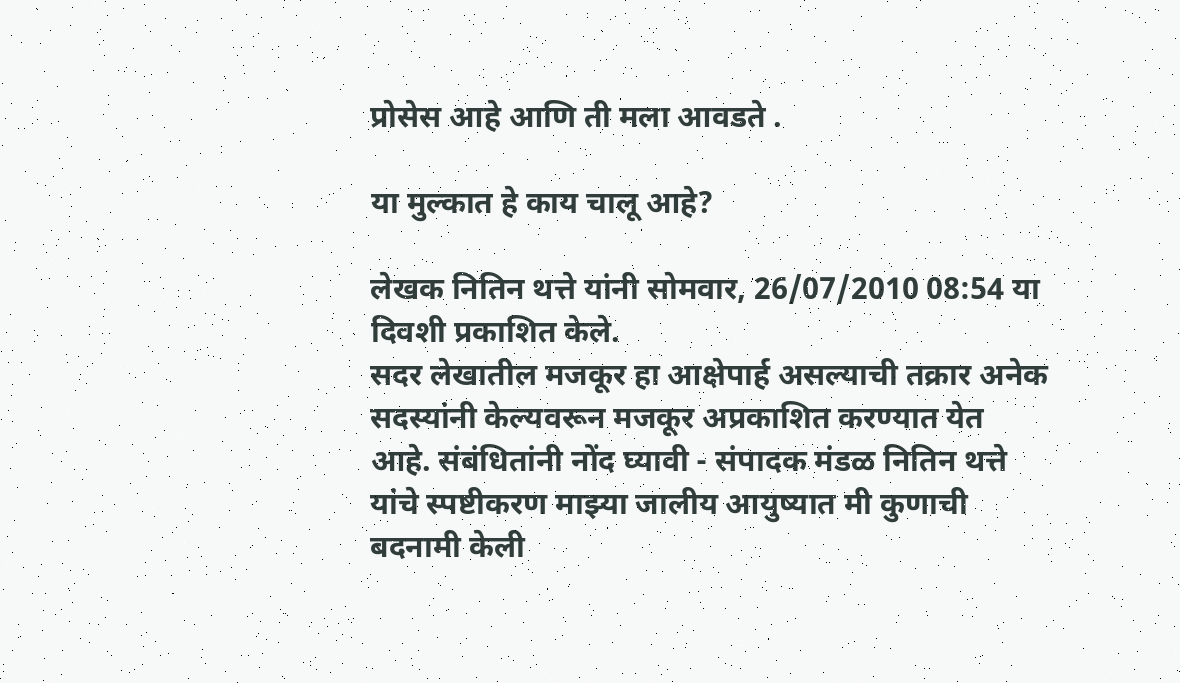प्रोसेस आहे आणि ती मला आवडते .

या मुल्कात हे काय चालू आहे?

लेखक नितिन थत्ते यांनी सोमवार, 26/07/2010 08:54 या दिवशी प्रकाशित केले.
सदर लेखातील मजकूर हा आक्षेपार्ह असल्याची तक्रार अनेक सदस्यांनी केल्यवरून मजकूर अप्रकाशित करण्यात येत आहे. संबंधितांनी नोंद घ्यावी - संपादक मंडळ नितिन थत्ते यांचे स्पष्टीकरण माझ्या जालीय आयुष्यात मी कुणाची बदनामी केली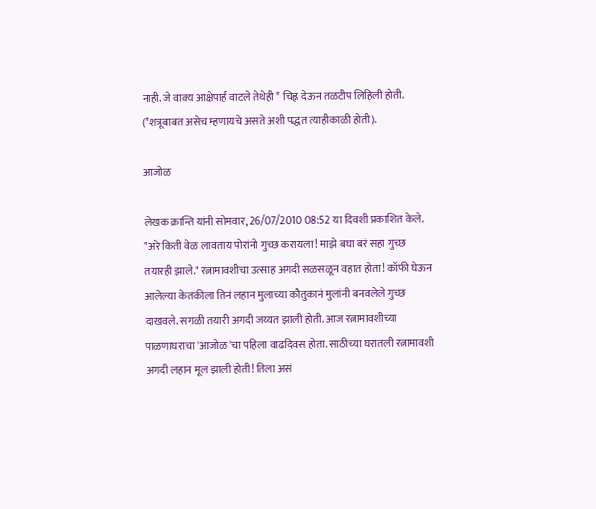नाही. जे वाक्य आक्षेपार्ह वाटले तेथेही * चिह्न देऊन तळटीप लिहिली होती. (*शत्रूबाबत असेच म्हणायचे असते अशी पद्धत त्याहीकाळी होती).

आजोळ

लेखक क्रान्ति यांनी सोमवार, 26/07/2010 08:52 या दिवशी प्रकाशित केले.
"अरे किती वेळ लावताय पोरांनो गुच्छ करायला! माझे बघा बरं सहा गुच्छ तयारही झाले." रत्नामावशीचा उत्साह अगदी सळसळून वहात होता! कॉफी घेऊन आलेल्या केतकीला तिनं लहान मुलाच्या कौतुकानं मुलांनी बनवलेले गुच्छ दाखवले. सगळी तयारी अगदी जय्यत झाली होती. आज रत्नामावशीच्या पाळणाघराचा 'आजोळ'चा पहिला वाढदिवस होता. साठीच्या घरातली रत्नामावशी अगदी लहान मूल झाली होती! तिला असं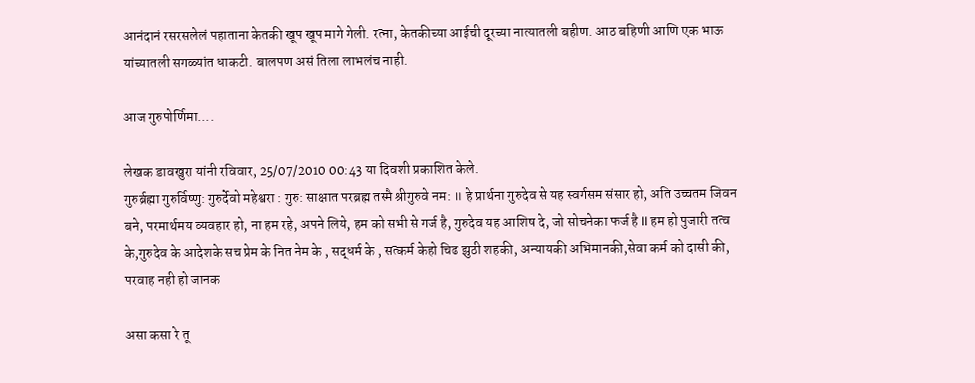आनंदानं रसरसलेलं पहाताना केतकी खूप खूप मागे गेली. रत्ना, केतकीच्या आईची दूरच्या नात्यातली बहीण. आठ बहिणी आणि एक भाऊ यांच्यातली सगळ्यांत धाकटी. बालपण असं तिला लाभलंच नाही.

आज गुरुपोर्णिमा....

लेखक डावखुरा यांनी रविवार, 25/07/2010 00:43 या दिवशी प्रकाशित केले.
गुरुर्ब्रह्मा गुरुर्विष्णु: गुरुर्देवो महेश्वरा : गुरु: साक्षात परब्रह्म तस्मै श्रीगुरुवे नम: ॥ हे प्रार्थना गुरुदेव से यह स्वर्गसम संसार हो, अति उच्चतम जिवन बने, परमार्थमय व्यवहार हो, ना हम रहे, अपने लिये, हम को सभी से गर्ज है, गुरुदेव यह आशिष दे, जो सोचनेका फर्ज है ll हम हो पुजारी तत्व के,गुरुदेव के आदेशके सच प्रेम के नित नेम के , सद्धर्म के , सत्कर्म केहो चिढ झुठी शहकी, अन्यायकी अभिमानकी,सेवा कर्म को दासी की, परवाह नही हो जानक

असा कसा रे तू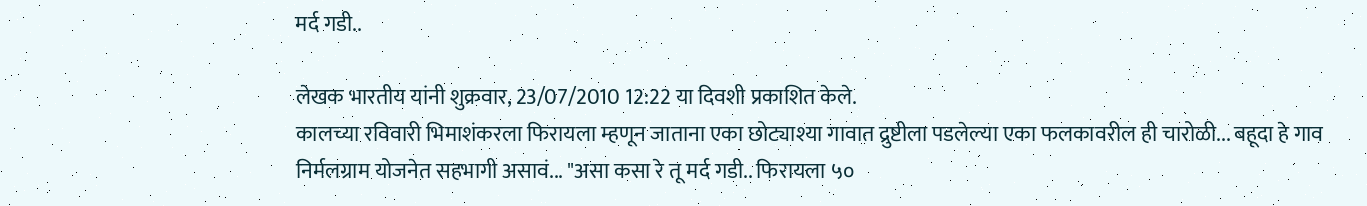मर्द गडी..

लेखक भारतीय यांनी शुक्रवार, 23/07/2010 12:22 या दिवशी प्रकाशित केले.
कालच्या रविवारी भिमाशंकरला फिरायला म्हणून जाताना एका छोट्याश्या गावात द्रुष्टीला पडलेल्या एका फलकावरील ही चारोळी... बहूदा हे गाव निर्मलग्राम योजनेत सहभागी असावं... "असा कसा रे तू मर्द गडी.. फिरायला ५०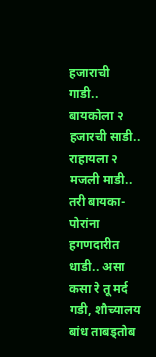हजाराची गाडी.. बायकोला २ हजारची साडी.. राहायला २ मजली माडी.. तरी बायका-पोरांना हगणदारीत धाडी.. असा कसा रे तू मर्द गडी, शौच्यालय बांध ताबड्तोब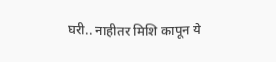घरी.. नाहीतर मिशि कापून ये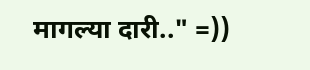मागल्या दारी.." =))